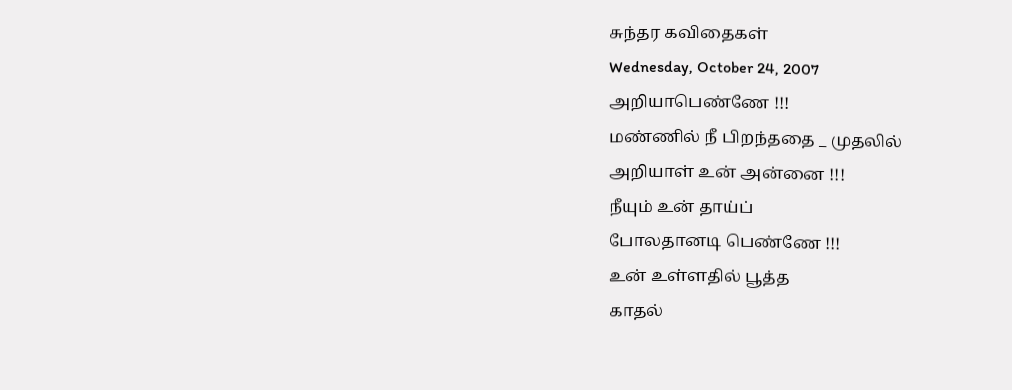சுந்தர கவிதைகள்
Wednesday, October 24, 2007
அறியாபெண்ணே !!!
மண்ணில் நீ பிறந்ததை _ முதலில்
அறியாள் உன் அன்னை !!!
நீயும் உன் தாய்ப்
போலதானடி பெண்ணே !!!
உன் உள்ளதில் பூத்த
காதல்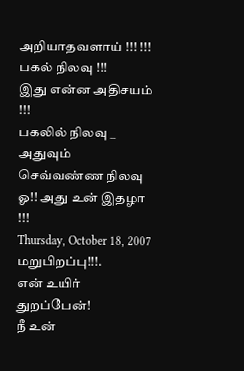அறியாதவளாய் !!! !!!
பகல் நிலவு !!!
இது என்ன அதிசயம் !!!
பகலில் நிலவு _ அதுவும் செவ்வண்ண நிலவு
ஓ!! அது உன் இதழா !!!
Thursday, October 18, 2007
மறுபிறப்பு!!!.
என் உயிர் துறப்பேன்!
நீ உன்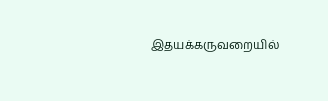இதயக்கருவறையில்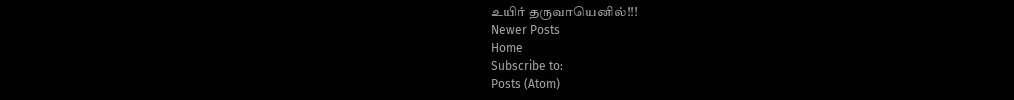உயிர் தருவாயெனில்!!!
Newer Posts
Home
Subscribe to:
Posts (Atom)